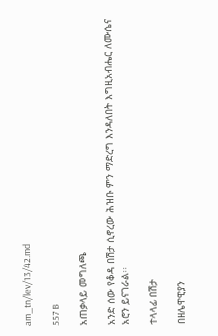am_tn/lev/13/42.md

557 B

አጠቃላይ መግለጫ

አንድ ሰው የቆዳ በሽታ ሲኖረው ሕዝቡ ምን ማድረግ እንዳለበት እግዚአብሔር ለሙሴና አሮን ይናገራል፡፡

ተላላፊ በሽታ

በዘሌዋዊያን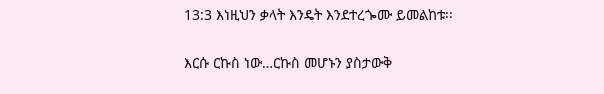13:3 እነዚህን ቃላት እንዴት እንደተረጐሙ ይመልከቱ፡፡

እርሱ ርኩስ ነው…ርኩስ መሆኑን ያስታውቅ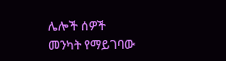ሌሎች ሰዎች መንካት የማይገባው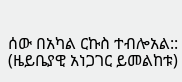ሰው በአካል ርኩስ ተብሎአል:: (ዜይቤያዊ አነጋገር ይመልከቱ)